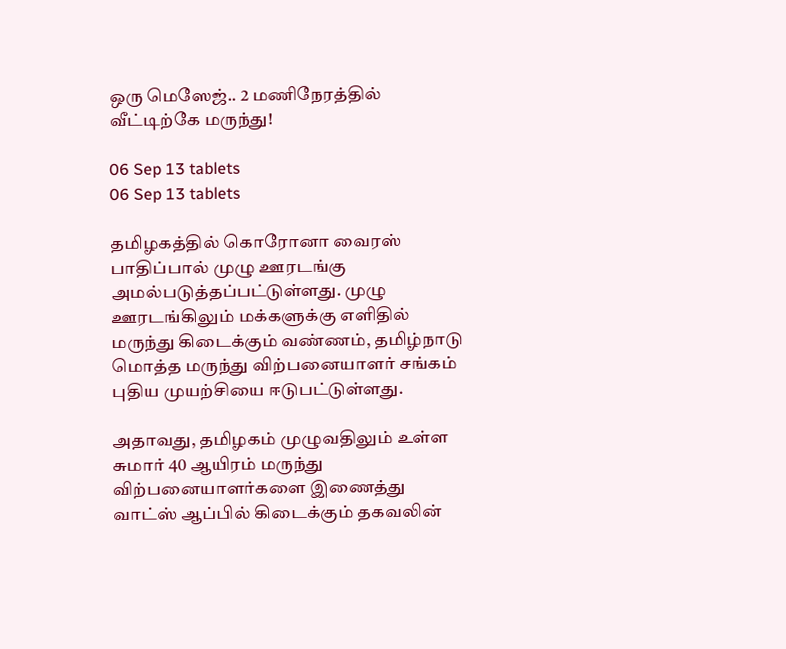ஒரு மெஸேஜ்.. 2 மணிநேரத்தில் வீட்டிற்கே மருந்து!

06 Sep 13 tablets
06 Sep 13 tablets

தமிழகத்தில் கொரோனா வைரஸ் பாதிப்பால் முழு ஊரடங்கு அமல்படுத்தப்பட்டுள்ளது. முழு ஊரடங்கிலும் மக்களுக்கு எளிதில் மருந்து கிடைக்கும் வண்ணம், தமிழ்நாடு மொத்த மருந்து விற்பனையாளர் சங்கம் புதிய முயற்சியை ஈடுபட்டுள்ளது.

அதாவது, தமிழகம் முழுவதிலும் உள்ள சுமார் 40 ஆயிரம் மருந்து விற்பனையாளர்களை இணைத்து வாட்ஸ் ஆப்பில் கிடைக்கும் தகவலின்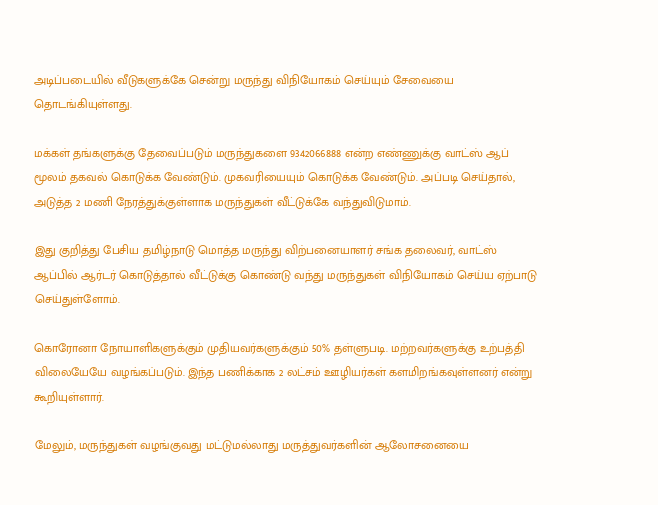அடிப்படையில் வீடுகளுக்கே சென்று மருந்து விநியோகம் செய்யும் சேவையை தொடங்கியுள்ளது.

மக்கள் தங்களுக்கு தேவைப்படும் மருந்துகளை 9342066888 என்ற எண்ணுக்கு வாட்ஸ் ஆப் மூலம் தகவல் கொடுக்க வேண்டும். முகவரியையும் கொடுக்க வேண்டும். அப்படி செய்தால், அடுத்த 2 மணி நேரத்துக்குள்ளாக மருந்துகள் வீட்டுக்கே வந்துவிடுமாம்.

இது குறித்து பேசிய தமிழ்நாடு மொத்த மருந்து விற்பனையாளர் சங்க தலைவர், வாட்ஸ் ஆப்பில் ஆர்டர் கொடுத்தால் வீட்டுக்கு கொண்டு வந்து மருந்துகள் விநியோகம் செய்ய ஏற்பாடு செய்துள்ளோம்.

கொரோனா நோயாளிகளுக்கும் முதியவர்களுக்கும் 50% தள்ளுபடி. மற்றவர்களுக்கு உற்பத்தி விலையேயே வழங்கப்படும். இந்த பணிக்காக 2 லட்சம் ஊழியர்கள் களமிறங்கவுள்ளனர் என்று கூறியுள்ளார்.

மேலும், மருந்துகள் வழங்குவது மட்டுமல்லாது மருத்துவர்களின் ஆலோசனையை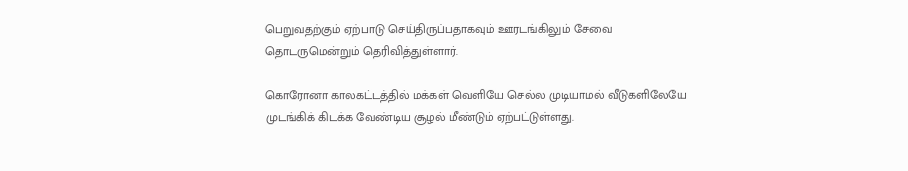பெறுவதற்கும் ஏற்பாடு செய்திருப்பதாகவும் ஊரடங்கிலும் சேவை தொடருமென்றும் தெரிவித்துள்ளார்.

கொரோனா காலகட்டத்தில் மக்கள் வெளியே செல்ல முடியாமல் வீடுகளிலேயே முடங்கிக் கிடக்க வேண்டிய சூழல் மீண்டும் ஏற்பட்டுள்ளது.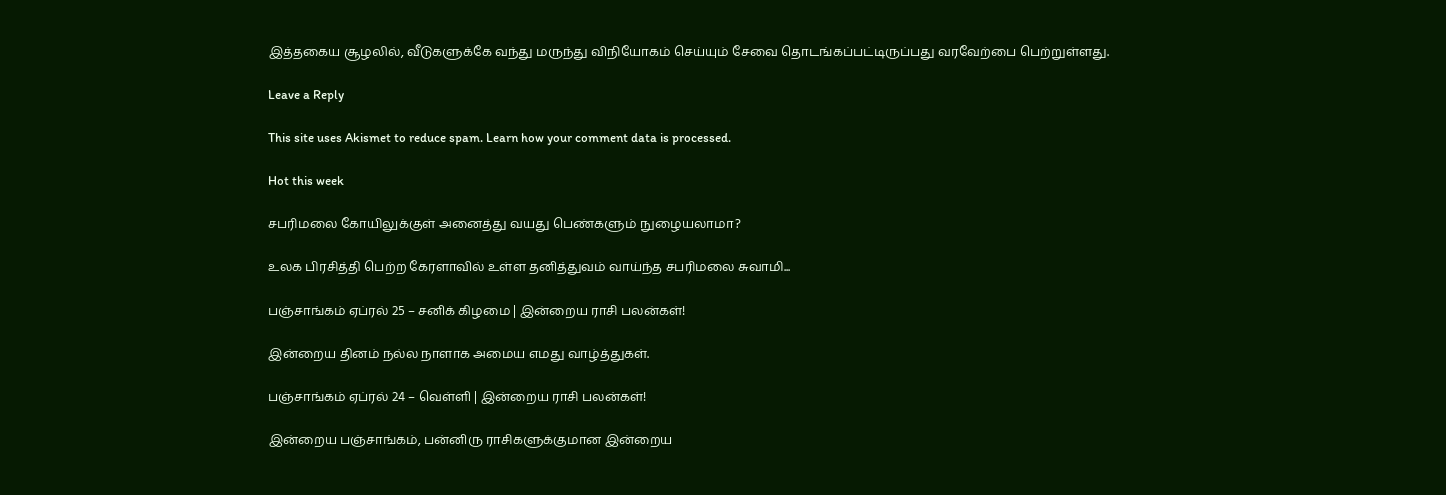இத்தகைய சூழலில், வீடுகளுக்கே வந்து மருந்து விநியோகம் செய்யும் சேவை தொடங்கப்பட்டிருப்பது வரவேற்பை பெற்றுள்ளது.

Leave a Reply

This site uses Akismet to reduce spam. Learn how your comment data is processed.

Hot this week

சபரிமலை கோயிலுக்குள் அனைத்து வயது பெண்களும் நுழையலாமா?

உலக பிரசித்தி பெற்ற கேரளாவில் உள்ள தனித்துவம் வாய்ந்த சபரிமலை சுவாமி...

பஞ்சாங்கம் ஏப்ரல் 25 – சனிக் கிழமை | இன்றைய ராசி பலன்கள்!

இன்றைய தினம் நல்ல நாளாக அமைய எமது வாழ்த்துகள்.

பஞ்சாங்கம் ஏப்ரல் 24 – வெள்ளி | இன்றைய ராசி பலன்கள்!

இன்றைய பஞ்சாங்கம், பன்னிரு ராசிகளுக்குமான இன்றைய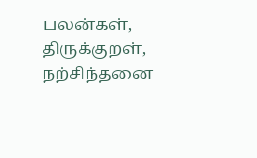பலன்கள், திருக்குறள், நற்சிந்தனை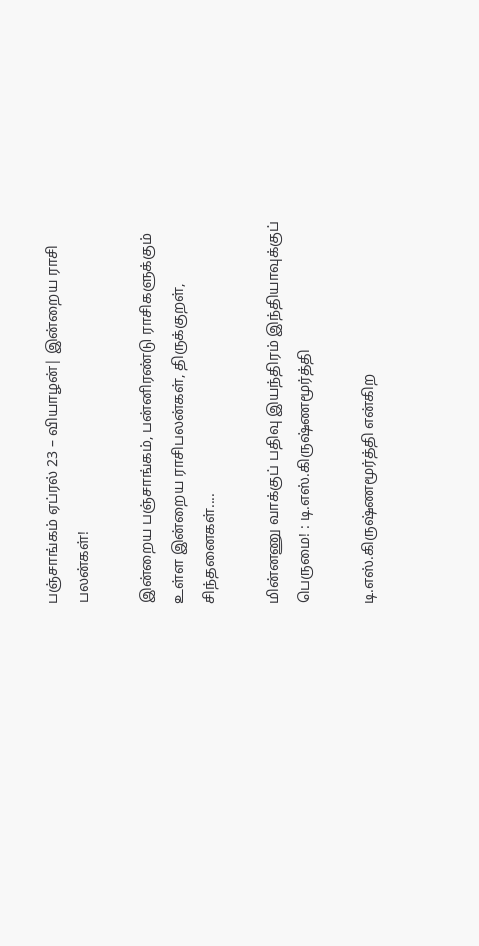பஞ்சாங்கம் ஏப்ரல் 23 – வியாழன்| இன்றைய ராசி பலன்கள்!

இன்றைய பஞ்சாங்கம், பன்னிரண்டு ராசிகளுக்கும் உள்ள இன்றைய ராசிபலன்கள், திருக்குறள், சிந்தனைகள்....

மின்னணு வாக்குப் பதிவு இயந்திரம் இந்தியாவுக்குப் பெருமை! : டி.எஸ்.கிருஷ்ணமூர்த்தி

டி.எஸ்.கிருஷ்ணமூர்த்தி என்கிற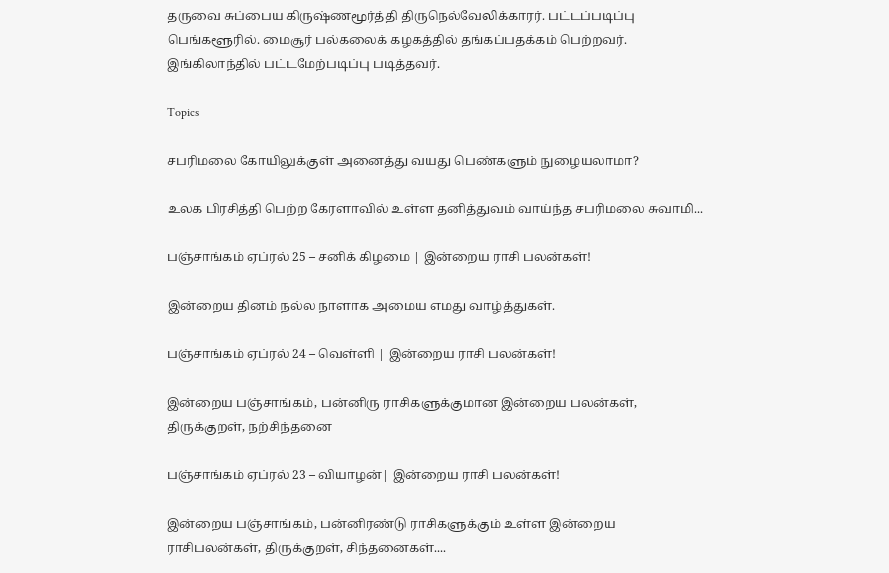தருவை சுப்பைய கிருஷ்ணமூர்த்தி திருநெல்வேலிக்காரர். பட்டப்படிப்பு பெங்களூரில். மைசூர் பல்கலைக் கழகத்தில் தங்கப்பதக்கம் பெற்றவர். இங்கிலாந்தில் பட்டமேற்படிப்பு படித்தவர்.

Topics

சபரிமலை கோயிலுக்குள் அனைத்து வயது பெண்களும் நுழையலாமா?

உலக பிரசித்தி பெற்ற கேரளாவில் உள்ள தனித்துவம் வாய்ந்த சபரிமலை சுவாமி...

பஞ்சாங்கம் ஏப்ரல் 25 – சனிக் கிழமை | இன்றைய ராசி பலன்கள்!

இன்றைய தினம் நல்ல நாளாக அமைய எமது வாழ்த்துகள்.

பஞ்சாங்கம் ஏப்ரல் 24 – வெள்ளி | இன்றைய ராசி பலன்கள்!

இன்றைய பஞ்சாங்கம், பன்னிரு ராசிகளுக்குமான இன்றைய பலன்கள், திருக்குறள், நற்சிந்தனை

பஞ்சாங்கம் ஏப்ரல் 23 – வியாழன்| இன்றைய ராசி பலன்கள்!

இன்றைய பஞ்சாங்கம், பன்னிரண்டு ராசிகளுக்கும் உள்ள இன்றைய ராசிபலன்கள், திருக்குறள், சிந்தனைகள்....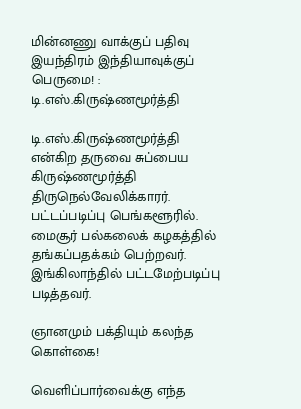மின்னணு வாக்குப் பதிவு இயந்திரம் இந்தியாவுக்குப் பெருமை! : டி.எஸ்.கிருஷ்ணமூர்த்தி

டி.எஸ்.கிருஷ்ணமூர்த்தி என்கிற தருவை சுப்பைய கிருஷ்ணமூர்த்தி திருநெல்வேலிக்காரர். பட்டப்படிப்பு பெங்களூரில். மைசூர் பல்கலைக் கழகத்தில் தங்கப்பதக்கம் பெற்றவர். இங்கிலாந்தில் பட்டமேற்படிப்பு படித்தவர்.

ஞானமும் பக்தியும் கலந்த கொள்கை!

வெளிப்பார்வைக்கு எந்த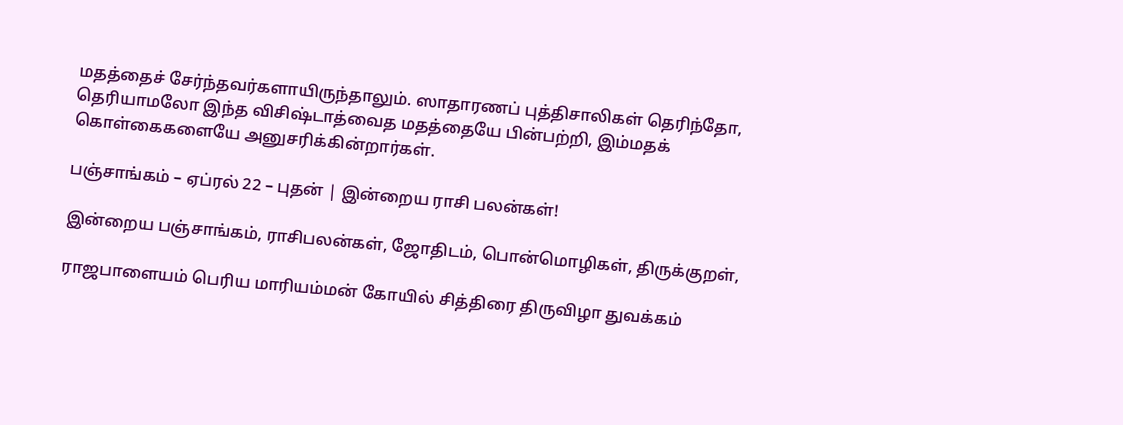மதத்தைச் சேர்ந்தவர்களாயிருந்தாலும். ஸாதாரணப் புத்திசாலிகள் தெரிந்தோ, தெரியாமலோ இந்த விசிஷ்டாத்வைத மதத்தையே பின்பற்றி, இம்மதக் கொள்கைகளையே அனுசரிக்கின்றார்கள்.

பஞ்சாங்கம் – ஏப்ரல் 22 – புதன் | இன்றைய ராசி பலன்கள்!

இன்றைய பஞ்சாங்கம், ராசிபலன்கள், ஜோதிடம், பொன்மொழிகள், திருக்குறள்,

ராஜபாளையம் பெரிய மாரியம்மன் கோயில் சித்திரை திருவிழா துவக்கம்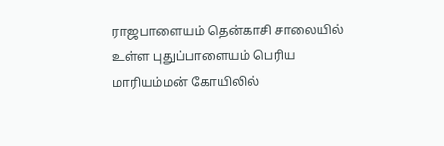ராஜபாளையம் தென்காசி சாலையில் உள்ள புதுப்பாளையம் பெரிய மாரியம்மன் கோயிலில்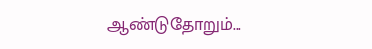ஆண்டுதோறும்...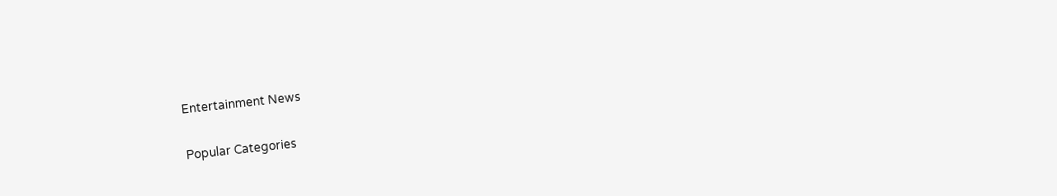Entertainment News

Popular Categories